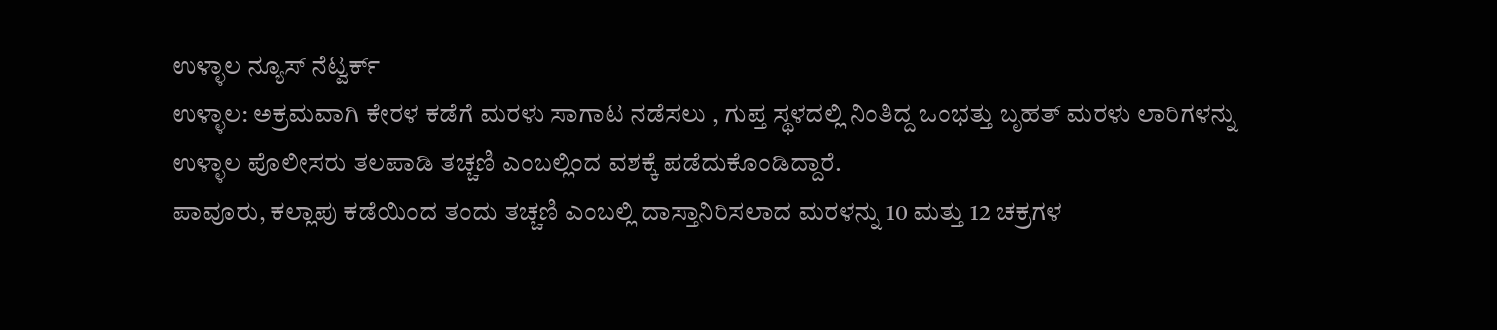ಉಳ್ಳಾಲ ನ್ಯೂಸ್ ನೆಟ್ವರ್ಕ್
ಉಳ್ಳಾಲ: ಅಕ್ರಮವಾಗಿ ಕೇರಳ ಕಡೆಗೆ ಮರಳು ಸಾಗಾಟ ನಡೆಸಲು , ಗುಪ್ತ ಸ್ಥಳದಲ್ಲಿ ನಿಂತಿದ್ದ ಒಂಭತ್ತು ಬೃಹತ್ ಮರಳು ಲಾರಿಗಳನ್ನು ಉಳ್ಳಾಲ ಪೊಲೀಸರು ತಲಪಾಡಿ ತಚ್ಚಣಿ ಎಂಬಲ್ಲಿಂದ ವಶಕ್ಕೆ ಪಡೆದುಕೊಂಡಿದ್ದಾರೆ.
ಪಾವೂರು, ಕಲ್ಲಾಪು ಕಡೆಯಿಂದ ತಂದು ತಚ್ಚಣಿ ಎಂಬಲ್ಲಿ ದಾಸ್ತಾನಿರಿಸಲಾದ ಮರಳನ್ನು 10 ಮತ್ತು 12 ಚಕ್ರಗಳ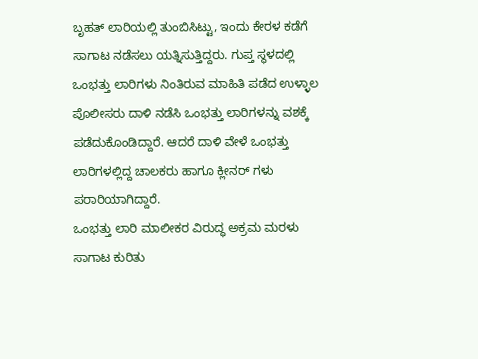ಬೃಹತ್ ಲಾರಿಯಲ್ಲಿ ತುಂಬಿಸಿಟ್ಟು, ಇಂದು ಕೇರಳ ಕಡೆಗೆ ಸಾಗಾಟ ನಡೆಸಲು ಯತ್ನಿಸುತ್ತಿದ್ದರು. ಗುಪ್ತ ಸ್ಥಳದಲ್ಲಿ ಒಂಭತ್ತು ಲಾರಿಗಳು ನಿಂತಿರುವ ಮಾಹಿತಿ ಪಡೆದ ಉಳ್ಳಾಲ ಪೊಲೀಸರು ದಾಳಿ ನಡೆಸಿ ಒಂಭತ್ತು ಲಾರಿಗಳನ್ನು ವಶಕ್ಕೆ ಪಡೆದುಕೊಂಡಿದ್ದಾರೆ. ಆದರೆ ದಾಳಿ ವೇಳೆ ಒಂಭತ್ತು ಲಾರಿಗಳಲ್ಲಿದ್ದ ಚಾಲಕರು ಹಾಗೂ ಕ್ಲೀನರ್ ಗಳು ಪರಾರಿಯಾಗಿದ್ದಾರೆ.
ಒಂಭತ್ತು ಲಾರಿ ಮಾಲೀಕರ ವಿರುದ್ಧ ಅಕ್ರಮ ಮರಳು ಸಾಗಾಟ ಕುರಿತು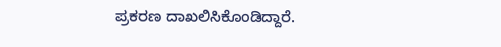ಪ್ರಕರಣ ದಾಖಲಿಸಿಕೊಂಡಿದ್ದಾರೆ.